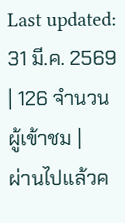Last updated: 31 มี.ค. 2569 | 126 จำนวนผู้เข้าชม |
ผ่านไปแล้วค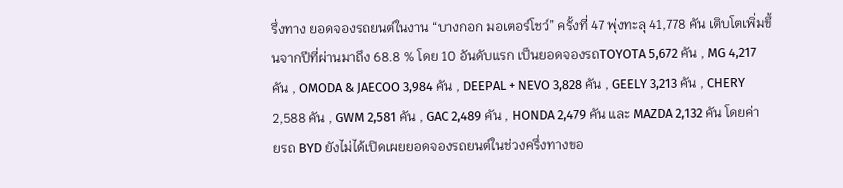รึ่งทาง ยอดจองรถยนต์ในงาน “บางกอก มอเตอร์โชว์” ครั้งที่ 47 พุ่งทะลุ 41,778 คัน เติบโตเพิ่มขึ้นจากปีที่ผ่านมาถึง 68.8 % โดย 10 อันดับแรก เป็นยอดจองรถTOYOTA 5,672 คัน , MG 4,217 คัน , OMODA & JAECOO 3,984 คัน , DEEPAL + NEVO 3,828 คัน , GEELY 3,213 คัน , CHERY 2,588 คัน , GWM 2,581 คัน , GAC 2,489 คัน , HONDA 2,479 คัน และ MAZDA 2,132 คัน โดยค่ายรถ BYD ยังไม่ได้เปิดเผยยอดจองรถยนต์ในช่วงครึ่งทางขอ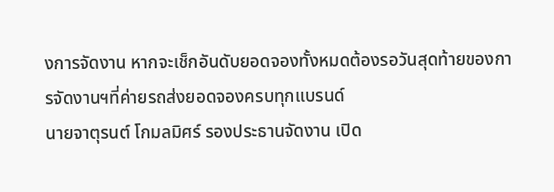งการจัดงาน หากจะเช็กอันดับยอดจองทั้งหมดต้องรอวันสุดท้ายของการจัดงานฯที่ค่ายรถส่งยอดจองครบทุกแบรนด์
นายจาตุรนต์ โกมลมิศร์ รองประธานจัดงาน เปิด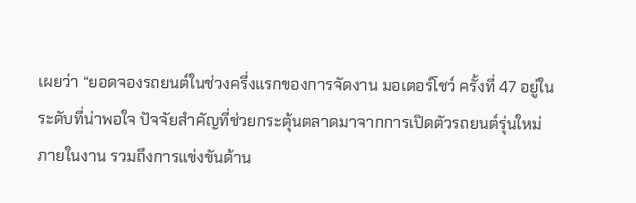เผยว่า “ยอดจองรถยนต์ในช่วงครึ่งแรกของการจัดงาน มอเตอร์โชว์ ครั้งที่ 47 อยู่ในระดับที่น่าพอใจ ปัจจัยสำคัญที่ช่วยกระตุ้นตลาดมาจากการเปิดตัวรถยนต์รุ่นใหม่ภายในงาน รวมถึงการแข่งขันด้าน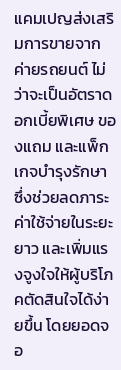แคมเปญส่งเสริมการขายจากค่ายรถยนต์ ไม่ว่าจะเป็นอัตราดอกเบี้ยพิเศษ ของแถม และแพ็กเกจบำรุงรักษา ซึ่งช่วยลดภาระค่าใช้จ่ายในระยะยาว และเพิ่มแรงจูงใจให้ผู้บริโภคตัดสินใจได้ง่ายขึ้น โดยยอดจอ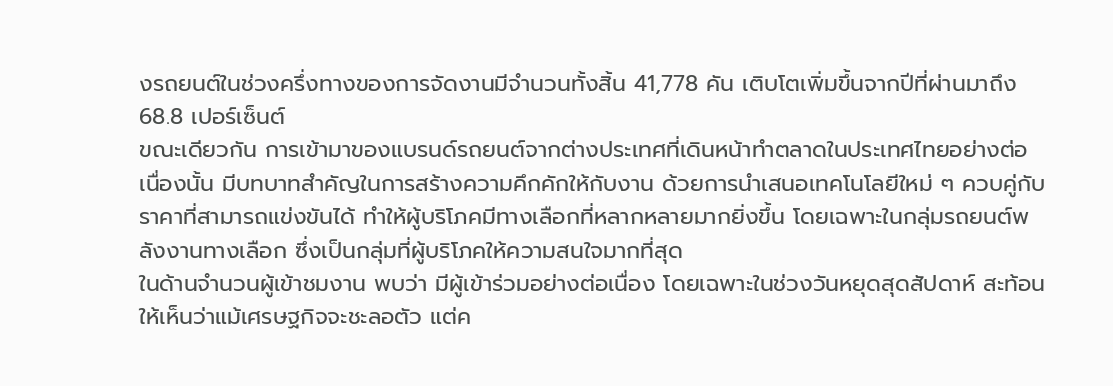งรถยนต์ในช่วงครึ่งทางของการจัดงานมีจำนวนทั้งสิ้น 41,778 คัน เติบโตเพิ่มขึ้นจากปีที่ผ่านมาถึง 68.8 เปอร์เซ็นต์
ขณะเดียวกัน การเข้ามาของแบรนด์รถยนต์จากต่างประเทศที่เดินหน้าทำตลาดในประเทศไทยอย่างต่อเนื่องนั้น มีบทบาทสำคัญในการสร้างความคึกคักให้กับงาน ด้วยการนำเสนอเทคโนโลยีใหม่ ๆ ควบคู่กับราคาที่สามารถแข่งขันได้ ทำให้ผู้บริโภคมีทางเลือกที่หลากหลายมากยิ่งขึ้น โดยเฉพาะในกลุ่มรถยนต์พลังงานทางเลือก ซึ่งเป็นกลุ่มที่ผู้บริโภคให้ความสนใจมากที่สุด
ในด้านจำนวนผู้เข้าชมงาน พบว่า มีผู้เข้าร่วมอย่างต่อเนื่อง โดยเฉพาะในช่วงวันหยุดสุดสัปดาห์ สะท้อนให้เห็นว่าแม้เศรษฐกิจจะชะลอตัว แต่ค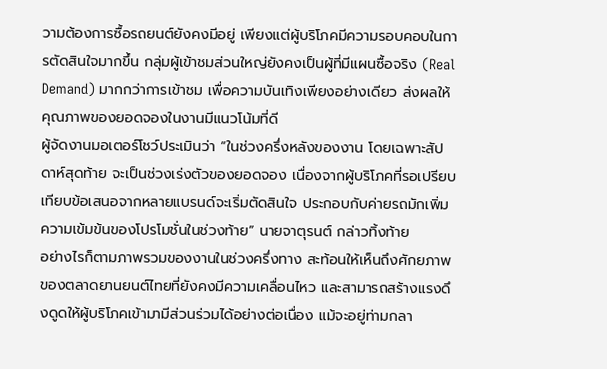วามต้องการซื้อรถยนต์ยังคงมีอยู่ เพียงแต่ผู้บริโภคมีความรอบคอบในการตัดสินใจมากขึ้น กลุ่มผู้เข้าชมส่วนใหญ่ยังคงเป็นผู้ที่มีแผนซื้อจริง (Real Demand) มากกว่าการเข้าชม เพื่อความบันเทิงเพียงอย่างเดียว ส่งผลให้คุณภาพของยอดจองในงานมีแนวโน้มที่ดี
ผู้จัดงานมอเตอร์โชว์ประเมินว่า “ในช่วงครึ่งหลังของงาน โดยเฉพาะสัปดาห์สุดท้าย จะเป็นช่วงเร่งตัวของยอดจอง เนื่องจากผู้บริโภคที่รอเปรียบเทียบข้อเสนอจากหลายแบรนด์จะเริ่มตัดสินใจ ประกอบกับค่ายรถมักเพิ่มความเข้มข้นของโปรโมชั่นในช่วงท้าย” นายจาตุรนต์ กล่าวทิ้งท้าย
อย่างไรก็ตามภาพรวมของงานในช่วงครึ่งทาง สะท้อนให้เห็นถึงศักยภาพของตลาดยานยนต์ไทยที่ยังคงมีความเคลื่อนไหว และสามารถสร้างแรงดึงดูดให้ผู้บริโภคเข้ามามีส่วนร่วมได้อย่างต่อเนื่อง แม้จะอยู่ท่ามกลา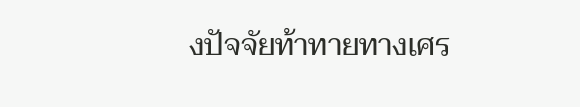งปัจจัยท้าทายทางเศร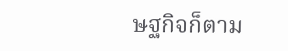ษฐกิจก็ตาม